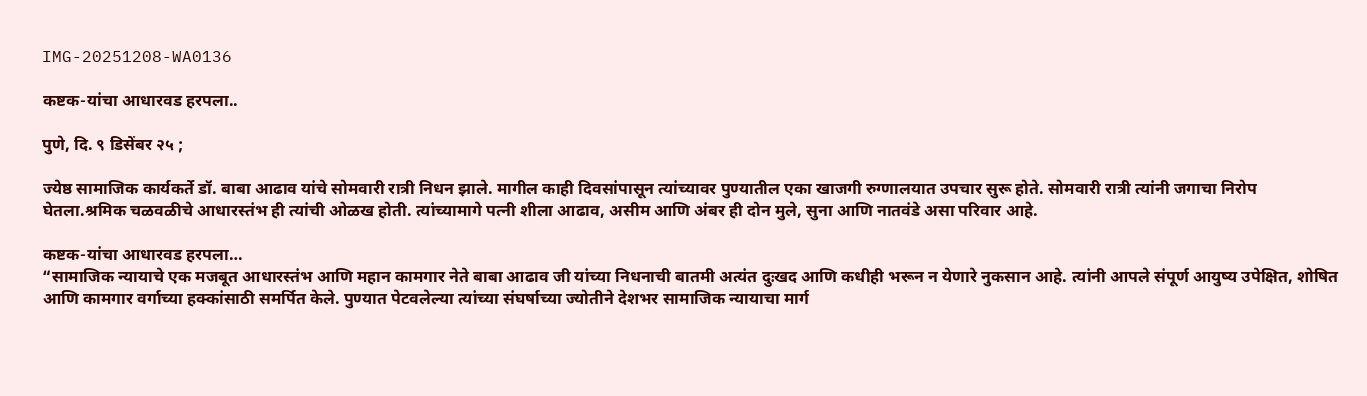IMG-20251208-WA0136

कष्टक-यांचा आधारवड हरपला..

पुणे, दि. ९ डिसेंबर २५ ;

ज्येष्ठ सामाजिक कार्यकर्ते डॉ. बाबा आढाव यांचे सोमवारी रात्री निधन झाले. मागील काही दिवसांपासून त्यांच्यावर पुण्यातील एका खाजगी रुग्णालयात उपचार सुरू होते. सोमवारी रात्री त्यांनी जगाचा निरोप घेतला.श्रमिक चळवळीचे आधारस्तंभ ही त्यांची ओळख होती. त्यांच्यामागे पत्नी शीला आढाव, असीम आणि अंबर ही दोन मुले, सुना आणि नातवंडे असा परिवार आहे.

कष्टक-यांचा आधारवड हरपला…
“सामाजिक न्यायाचे एक मजबूत आधारस्तंभ आणि महान कामगार नेते बाबा आढाव जी यांच्या निधनाची बातमी अत्यंत दुःखद आणि कधीही भरून न येणारे नुकसान आहे. त्यांनी आपले संपूर्ण आयुष्य उपेक्षित, शोषित आणि कामगार वर्गाच्या हक्कांसाठी समर्पित केले. पुण्यात पेटवलेल्या त्यांच्या संघर्षाच्या ज्योतीने देशभर सामाजिक न्यायाचा मार्ग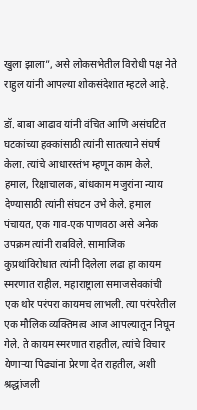खुला झाला”, असे लोकसभेतील विरोधी पक्ष नेते राहुल यांनी आपल्या शोकसंदेशात म्हटले आहे.

डॉ. बाबा आढाव यांनी वंचित आणि असंघटित घटकांच्या हक्कांसाठी त्यांनी सातत्याने संघर्ष केला. त्यांचे आधारस्तंभ म्हणून काम केले. हमाल, रिक्षाचालक, बांधकाम मजुरांना न्याय देण्यासाठी त्यांनी संघटन उभे केले. हमाल पंचायत, एक गाव-एक पाणवठा असे अनेक उपक्रम त्यांनी राबविले. सामाजिक कुप्रथांविरोधात त्यांनी दिलेला लढा हा कायम स्मरणात राहील. महाराष्ट्राला समाजसेवकांची एक थोर परंपरा कायमच लाभली. त्या परंपरेतील एक मौलिक व्यक्तिमत्व आज आपल्यातून निघून गेले. ते कायम स्मरणात राहतील, त्यांचे विचार येणार्‍या पिढ्यांना प्रेरणा देत राहतील, अशी श्रद्धांजली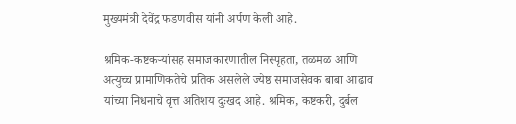मुख्यमंत्री देवेंद्र फडणवीस यांनी अर्पण केली आहे.

श्रमिक-कष्टकऱ्यांसह समाजकारणातील निस्पृहता, तळमळ आणि अत्युच्च प्रामाणिकतेचे प्रतिक असलेले ज्येष्ठ समाजसेवक बाबा आढाव यांच्या निधनाचे वृत्त अतिशय दुःखद आहे. श्रमिक, कष्टकरी, दुर्बल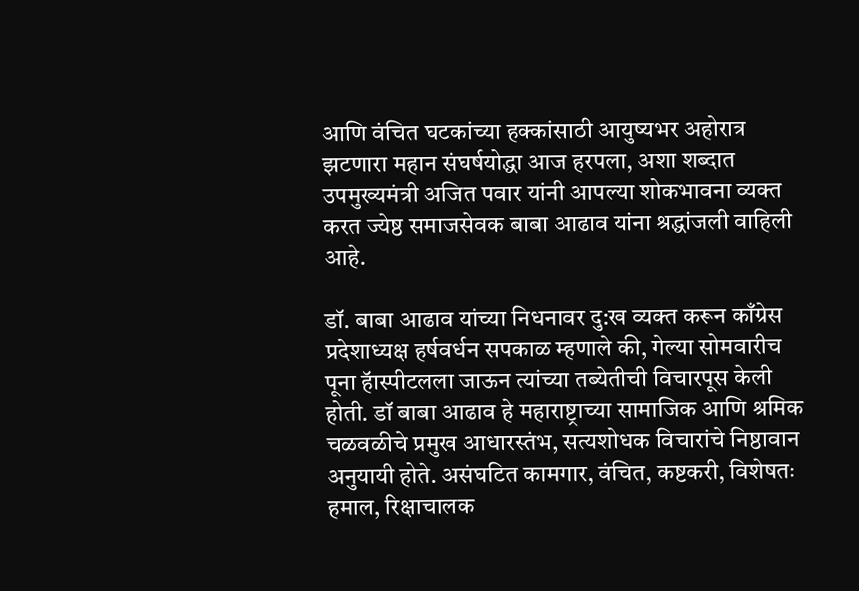आणि वंचित घटकांच्या हक्कांसाठी आयुष्यभर अहोरात्र झटणारा महान संघर्षयोद्धा आज हरपला, अशा शब्दात उपमुख्यमंत्री अजित पवार यांनी आपल्या शोकभावना व्यक्त करत ज्येष्ठ समाजसेवक बाबा आढाव यांना श्रद्धांजली वाहिली आहे.

डॉ. बाबा आढाव यांच्या निधनावर दु:ख व्यक्त करून काँग्रेस प्रदेशाध्यक्ष हर्षवर्धन सपकाळ म्हणाले की, गेल्या सोमवारीच पूना हॅास्पीटलला जाऊन त्यांच्या तब्येतीची विचारपूस केली होती. डॉ बाबा आढाव हे महाराष्ट्राच्या सामाजिक आणि श्रमिक चळवळीचे प्रमुख आधारस्तंभ, सत्यशोधक विचारांचे निष्ठावान अनुयायी होते. असंघटित कामगार, वंचित, कष्टकरी, विशेषतः हमाल, रिक्षाचालक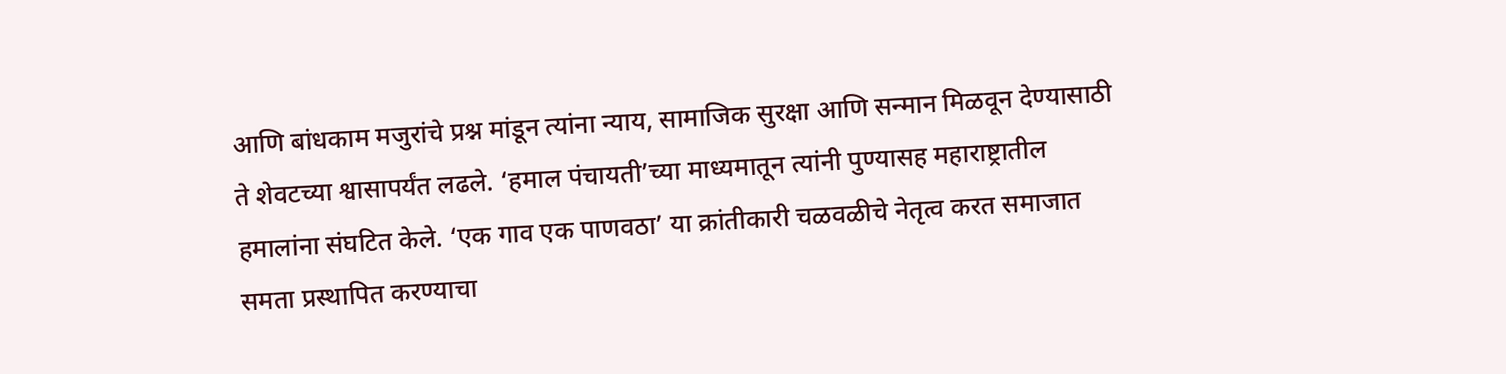आणि बांधकाम मजुरांचे प्रश्न मांडून त्यांना न्याय, सामाजिक सुरक्षा आणि सन्मान मिळवून देण्यासाठी ते शेवटच्या श्वासापर्यंत लढले. ‘हमाल पंचायती’च्या माध्यमातून त्यांनी पुण्यासह महाराष्ट्रातील हमालांना संघटित केले. ‘एक गाव एक पाणवठा’ या क्रांतीकारी चळवळीचे नेतृत्व करत समाजात समता प्रस्थापित करण्याचा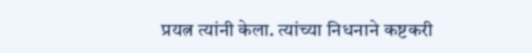प्रयत्न त्यांनी केला. त्यांच्या निधनाने कष्टकरी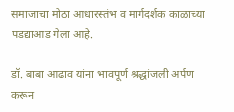समाजाचा मोठा आधारस्तंभ व मार्गदर्शक काळाच्या पडद्याआड गेला आहे.

डॉ. बाबा आढाव यांना भावपूर्ण श्रद्धांजली अर्पण करून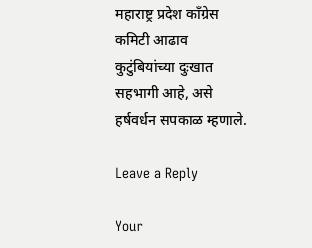महाराष्ट्र प्रदेश काँग्रेस कमिटी आढाव कुटुंबियांच्या दुःखात सहभागी आहे, असे हर्षवर्धन सपकाळ म्हणाले.

Leave a Reply

Your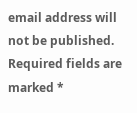email address will not be published. Required fields are marked *